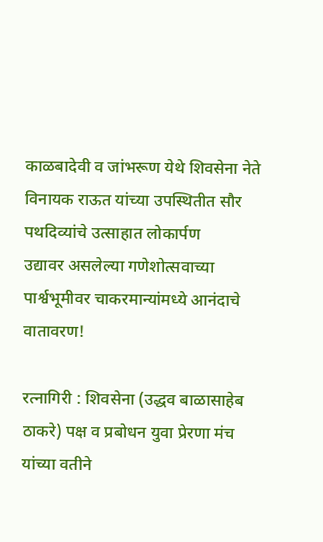काळबादेवी व जांभरूण येथे शिवसेना नेते विनायक राऊत यांच्या उपस्थितीत सौर पथदिव्यांचे उत्साहात लोकार्पण
उद्यावर असलेल्या गणेशोत्सवाच्या पार्श्वभूमीवर चाकरमान्यांमध्ये आनंदाचे वातावरण!

रत्नागिरी : शिवसेना (उद्धव बाळासाहेब ठाकरे) पक्ष व प्रबोधन युवा प्रेरणा मंच यांच्या वतीने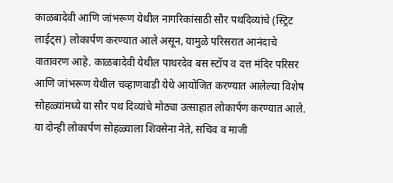काळबादेवी आणि जांभरूण येथील नागरिकांसाठी सौर पथदिव्यांचे (स्ट्रिट लाईट्स) लोकार्पण करण्यात आले असून, यामुळे परिसरात आनंदाचे वातावरण आहे. काळबादेवी येथील पाथरदेव बस स्टॉप व दत्त मंदिर परिसर आणि जांभरूण येथील चव्हाणवाडी येथे आयोजित करण्यात आलेल्या विशेष सोहळ्यांमध्ये या सौर पथ दिव्यांचे मोठ्या उत्साहात लोकार्पण करण्यात आले.
या दोन्ही लोकार्पण सोहळ्याला शिवसेना नेते, सचिव व माजी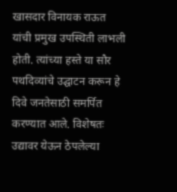खासदार विनायक राऊत यांची प्रमुख उपस्थिती लाभली होती. त्यांच्या हस्ते या सौर पथदिव्यांचे उद्घाटन करून हे दिवे जनतेसाठी समर्पित करण्यात आले. विशेषतः उद्यावर येऊन ठेपलेल्या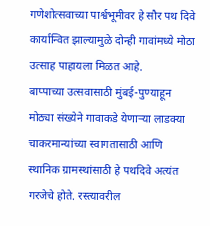गणेशोत्सवाच्या पार्श्वभूमीवर हे सौर पथ दिवे कार्यान्वित झाल्यामुळे दोन्ही गावांमध्ये मोठा उत्साह पाहायला मिळत आहे.
बाप्पाच्या उत्सवासाठी मुंबई-पुण्याहून मोठ्या संख्येने गावाकडे येणाऱ्या लाडक्या चाकरमान्यांच्या स्वागतासाठी आणि स्थानिक ग्रामस्थांसाठी हे पथदिवे अत्यंत गरजेचे होते. रस्त्यावरील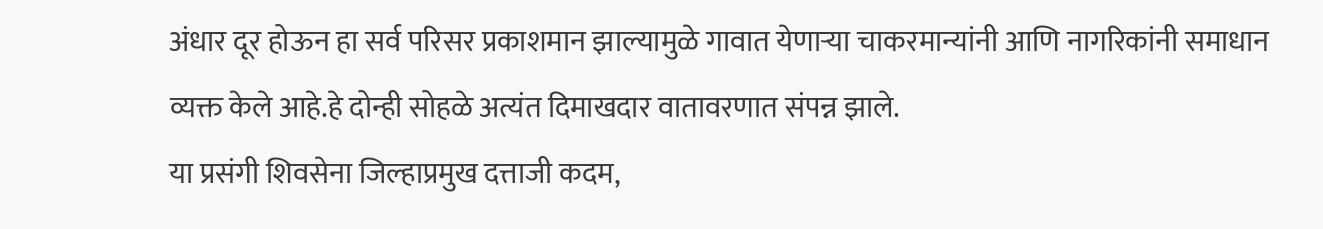अंधार दूर होऊन हा सर्व परिसर प्रकाशमान झाल्यामुळे गावात येणाऱ्या चाकरमान्यांनी आणि नागरिकांनी समाधान व्यक्त केले आहे.हे दोन्ही सोहळे अत्यंत दिमाखदार वातावरणात संपन्न झाले.
या प्रसंगी शिवसेना जिल्हाप्रमुख दत्ताजी कदम,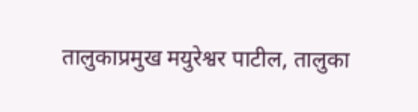तालुकाप्रमुख मयुरेश्वर पाटील, तालुका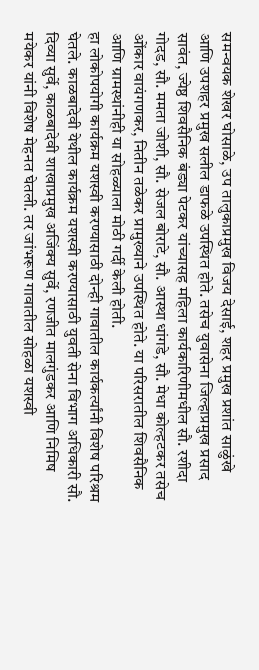समन्वयक शेखर घोसाळे, उप तालुकाप्रमुख विजय देसाई, शहर प्रमुख प्रशांत साळुंखे आणि उपशहर प्रमुख सलील डाफळे उपस्थित होते. तसेच युवासेना जिल्हाप्रमुख प्रसाद सावंत, ज्येष्ठ शिवसैनिक बंड्या पेटकर यांच्यासह महिला कार्यकारिणीमधील सौ. रशीदा गोदड, सौ. ममता जोशी, सौ. सेजल बोराटे, सौ. आस्था धांगडे, सौ. मेधा कोल्हटकर तसेच ओंकार वायंगणकर, नितीन तळेकर प्रामुख्याने उपस्थित होते. या परिसरातील शिवसैनिक आणि ग्रामस्थांनीही या सोहळ्याला मोठी गर्दी केली होती.
हा लोकोपयोगी कार्यक्रम यशस्वी करण्यासाठी दोन्ही गावातील कार्यकर्त्यांनी विशेष परिश्रम घेतले. काळबादेवी येथील कार्यक्रम यशस्वी करण्यासाठी युवती सेना विभाग अधिकारी सौ. दिव्या सुर्वे, काळबादेवी शाखाप्रमुख अजिंक्य सुर्वे, रणजीत मालगुंडकर आणि निमिष मयेकर यांनी विशेष मेहनत घेतली. तर जांभरूण गावातील सोहळा यशस्वी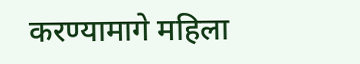करण्यामागे महिला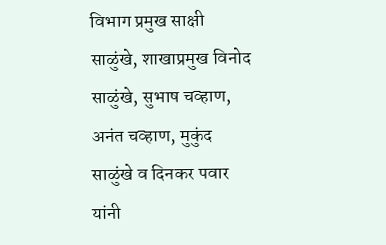विभाग प्रमुख साक्षी साळुंखे, शाखाप्रमुख विनोद साळुंखे, सुभाष चव्हाण, अनंत चव्हाण, मुकुंद साळुंखे व दिनकर पवार यांनी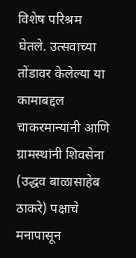विशेष परिश्रम घेतले. उत्सवाच्या तोंडावर केलेल्या या कामाबद्दल चाकरमान्यांनी आणि ग्रामस्थांनी शिवसेना (उद्धव बाळासाहेब ठाकरे) पक्षाचे मनापासून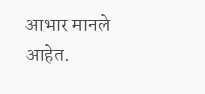आभार मानले आहेत.